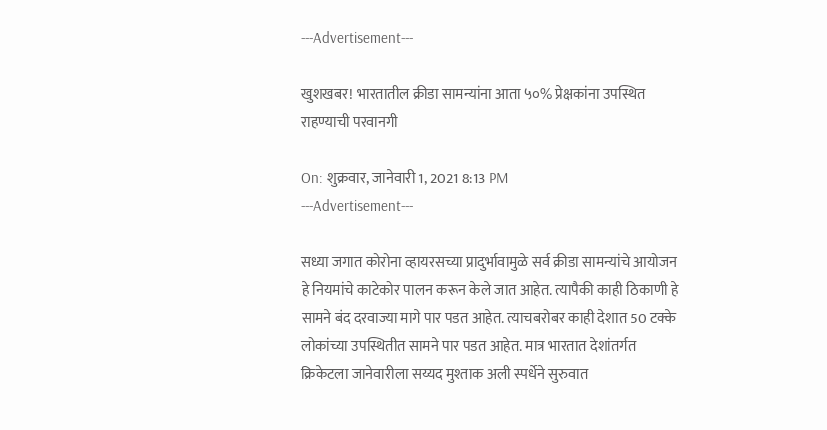---Advertisement---

खुशखबर! भारतातील क्रीडा सामन्यांना आता ५०% प्रेक्षकांना उपस्थित राहण्याची परवानगी

On: शुक्रवार, जानेवारी 1, 2021 8:13 PM
---Advertisement---

सध्या जगात कोरोना व्हायरसच्या प्रादुर्भावामुळे सर्व क्रीडा सामन्यांचे आयोजन हे नियमांचे काटेकोर पालन करून केले जात आहेत. त्यापैकी काही ठिकाणी हे सामने बंद दरवाज्या मागे पार पडत आहेत. त्याचबरोबर काही देशात 50 टक्के लोकांच्या उपस्थितीत सामने पार पडत आहेत. मात्र भारतात देशांतर्गत क्रिकेटला जानेवारीला सय्यद मुश्ताक अली स्पर्धेने सुरुवात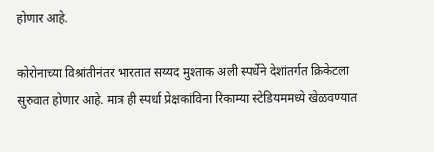होणार आहे.

कोरोनाच्या विश्रांतीनंतर भारतात सय्यद मुश्ताक अली स्पर्धेने देशांतर्गत क्रिकेटला सुरुवात होणार आहे. मात्र ही स्पर्धा प्रेक्षकांविना रिकाम्या स्टेडियममध्ये खेळवण्यात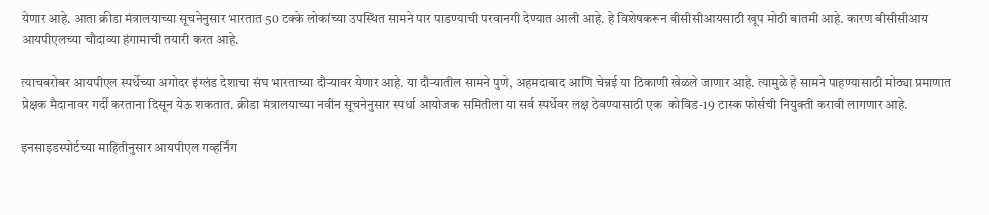येणार आहे. आता क्रीडा मंत्रालयाच्या सूचनेनुसार भारतात 50 टक्के लोकांच्या उपस्थित सामने पार पाडण्याची परवानगी देण्यात आली आहे. हे विशेषकरून बीसीसीआयसाठी खूप मोठी बातमी आहे. कारण बीसीसीआय आयपीएलच्या चौदाव्या हंगामाची तयारी करत आहे.

त्याचबरोबर आयपीएल स्पर्धेच्या अगोदर इंग्लंड देशाचा संघ भारताच्या दौर्‍यावर येणार आहे. या दौऱ्यातील सामने पुणे, अहमदाबाद आणि चेन्नई या ठिकाणी खेळले जाणार आहे. त्यामुळे हे सामने पाहण्यासाठी मोठ्या प्रमाणात प्रेक्षक मैदानावर गर्दी करताना दिसून येऊ शकतात. क्रीडा मंत्रालयाच्या नवीन सूचनेनुसार स्पर्धा आयोजक समितीला या सर्व स्पर्धेवर लक्ष ठेवण्यासाठी एक  कोविड-19 टास्क फोर्सची नियुक्ती करावी लागणार आहे.

इनसाइडस्पोर्टच्या माहितीनुसार आयपीएल गव्हर्निंग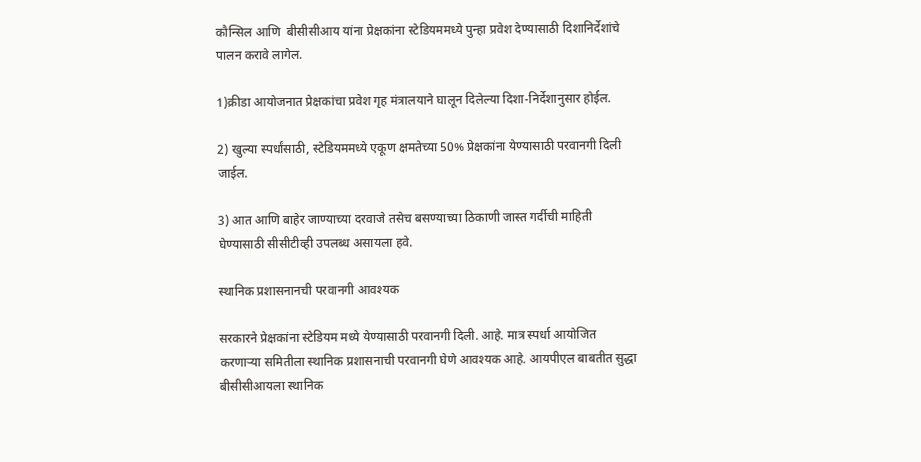कौन्सिल आणि  बीसीसीआय यांना प्रेक्षकांना स्टेडियममध्ये पुन्हा प्रवेश देण्यासाठी दिशानिर्देशांचे पालन करावे लागेल.

1)क्रीडा आयोजनात प्रेक्षकांचा प्रवेश गृह मंत्रालयाने घालून दिलेल्या दिशा-निर्देशानुसार होईल.

2) खुल्या स्पर्धांसाठी, स्टेडियममध्ये एकूण क्षमतेच्या 50% प्रेक्षकांना येण्यासाठी परवानगी दिली जाईल.

3) आत आणि बाहेर जाण्याच्या दरवाजे तसेच बसण्याच्या ठिकाणी जास्त गर्दीची माहिती घेण्यासाठी सीसीटीव्ही उपलब्ध असायला हवे.

स्थानिक प्रशासनानची परवानगी आवश्यक

सरकारने प्रेक्षकांना स्टेडियम मध्ये येण्यासाठी परवानगी दिली. आहे. मात्र स्पर्धा आयोजित करणार्‍या समितीला स्थानिक प्रशासनाची परवानगी घेणे आवश्यक आहे. आयपीएल बाबतीत सुद्धा बीसीसीआयला स्थानिक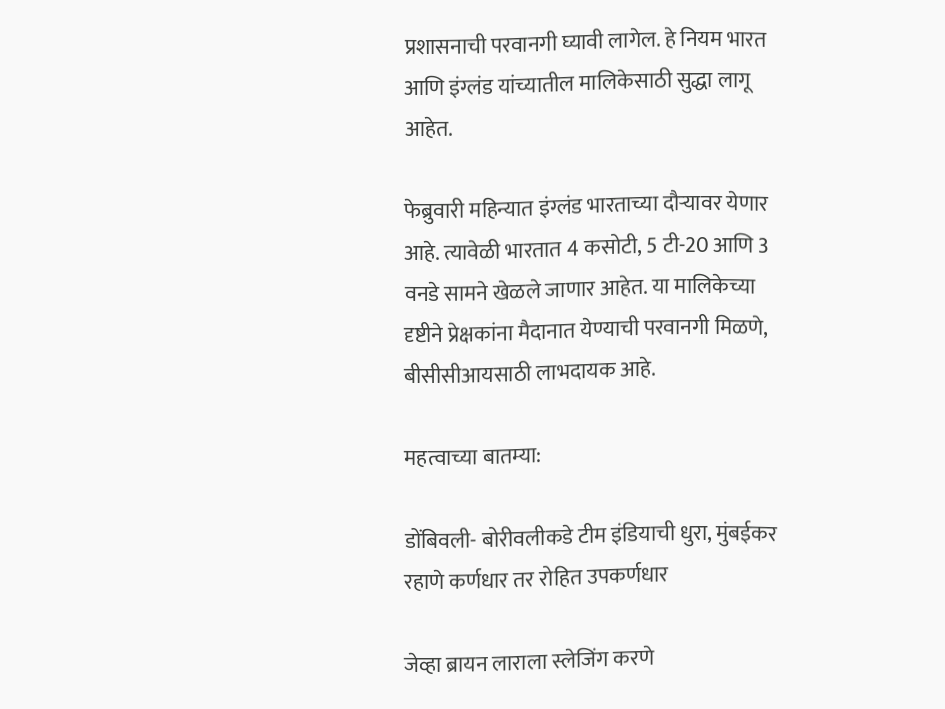प्रशासनाची परवानगी घ्यावी लागेल. हे नियम भारत आणि इंग्लंड यांच्यातील मालिकेसाठी सुद्धा लागू आहेत.

फेब्रुवारी महिन्यात इंग्लंड भारताच्या दौर्‍यावर येणार आहे. त्यावेळी भारतात 4 कसोटी, 5 टी-20 आणि 3 वनडे सामने खेळले जाणार आहेत. या मालिकेच्या दृष्टीने प्रेक्षकांना मैदानात येण्याची परवानगी मिळणे, बीसीसीआयसाठी लाभदायक आहे.

महत्वाच्या बातम्या:

डोंबिवली- बोरीवलीकडे टीम इंडियाची धुरा, मुंबईकर रहाणे कर्णधार तर रोहित उपकर्णधार

जेव्हा ब्रायन लाराला स्लेजिंग करणे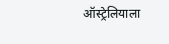ऑस्ट्रेलियाला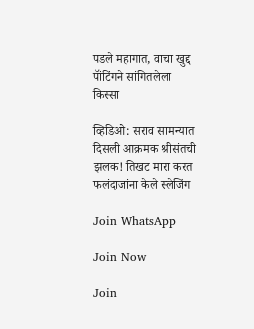पडले महागात, वाचा खुद्द पॉंटिंगने सांगितलेला किस्सा

व्हिडिओ: सराव सामन्यात दिसली आक्रमक श्रीसंतची झलक! तिखट मारा करत फलंदाजांना केले स्लेजिंग

Join WhatsApp

Join Now

Join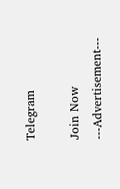Telegram

Join Now
---Advertisement---